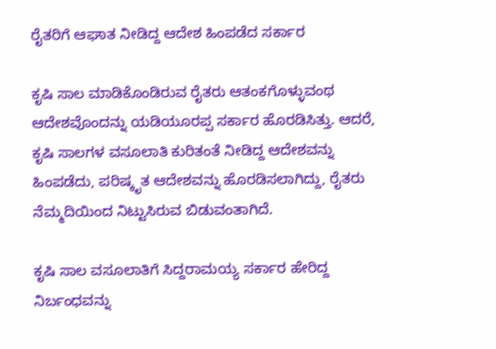ರೈತರಿಗೆ ಆಘಾತ ನೀಡಿದ್ದ ಆದೇಶ ಹಿಂಪಡೆದ ಸರ್ಕಾರ

ಕೃಷಿ ಸಾಲ ಮಾಡಿಕೊಂಡಿರುವ ರೈತರು ಆತಂಕಗೊಳ್ಳುವಂಥ ಆದೇಶವೊಂದನ್ನು ಯಡಿಯೂರಪ್ಪ ಸರ್ಕಾರ ಹೊರಡಿಸಿತ್ತು. ಆದರೆ, ಕೃಷಿ ಸಾಲಗಳ ವಸೂಲಾತಿ ಕುರಿತಂತೆ ನೀಡಿದ್ದ ಆದೇಶವನ್ನು ಹಿಂಪಡೆದು, ಪರಿಷ್ಕೃತ ಆದೇಶವನ್ನು ಹೊರಡಿಸಲಾಗಿದ್ದು, ರೈತರು ನೆಮ್ಮದಿಯಿಂದ ನಿಟ್ಟುಸಿರುವ ಬಿಡುವಂತಾಗಿದೆ.

ಕೃಷಿ ಸಾಲ ವಸೂಲಾತಿಗೆ ಸಿದ್ದರಾಮಯ್ಯ ಸರ್ಕಾರ ಹೇರಿದ್ದ ನಿರ್ಬಂಧವನ್ನು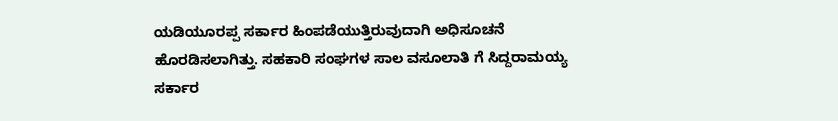ಯಡಿಯೂರಪ್ಪ ಸರ್ಕಾರ ಹಿಂಪಡೆಯುತ್ತಿರುವುದಾಗಿ ಅಧಿಸೂಚನೆ ಹೊರಡಿಸಲಾಗಿತ್ತು. ಸಹಕಾರಿ ಸಂಘಗಳ ಸಾಲ ವಸೂಲಾತಿ ಗೆ ಸಿದ್ದರಾಮಯ್ಯ ಸರ್ಕಾರ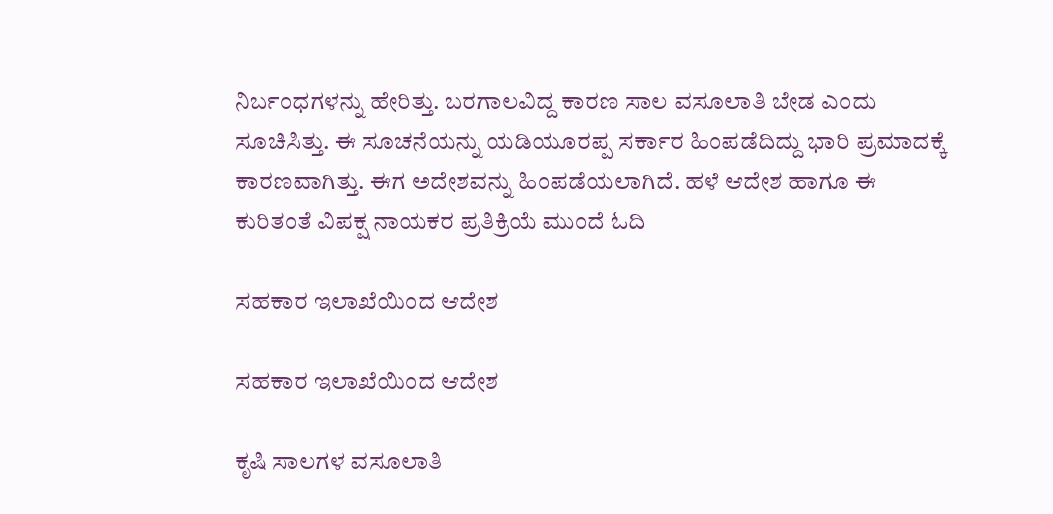ನಿರ್ಬಂಧಗಳನ್ನು ಹೇರಿತ್ತು. ಬರಗಾಲವಿದ್ದ ಕಾರಣ ಸಾಲ ವಸೂಲಾತಿ ಬೇಡ ಎಂದು ಸೂಚಿಸಿತ್ತು. ಈ ಸೂಚನೆಯನ್ನು ಯಡಿಯೂರಪ್ಪ ಸರ್ಕಾರ ಹಿಂಪಡೆದಿದ್ದು ಭಾರಿ ಪ್ರಮಾದಕ್ಕೆ ಕಾರಣವಾಗಿತ್ತು. ಈಗ ಅದೇಶವನ್ನು ಹಿಂಪಡೆಯಲಾಗಿದೆ. ಹಳೆ ಆದೇಶ ಹಾಗೂ ಈ ಕುರಿತಂತೆ ವಿಪಕ್ಷ ನಾಯಕರ ಪ್ರತಿಕ್ರಿಯೆ ಮುಂದೆ ಓದಿ

ಸಹಕಾರ ಇಲಾಖೆಯಿಂದ ಆದೇಶ

ಸಹಕಾರ ಇಲಾಖೆಯಿಂದ ಆದೇಶ

ಕೃಷಿ ಸಾಲಗಳ ವಸೂಲಾತಿ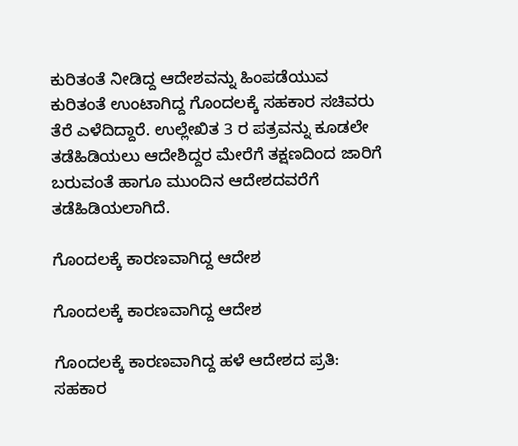ಕುರಿತಂತೆ ನೀಡಿದ್ದ ಆದೇಶವನ್ನು ಹಿಂಪಡೆಯುವ ಕುರಿತಂತೆ ಉಂಟಾಗಿದ್ದ ಗೊಂದಲಕ್ಕೆ ಸಹಕಾರ ಸಚಿವರು ತೆರೆ ಎಳೆದಿದ್ದಾರೆ. ಉಲ್ಲೇಖಿತ 3 ರ ಪತ್ರವನ್ನು ಕೂಡಲೇ ತಡೆಹಿಡಿಯಲು ಆದೇಶಿದ್ದರ ಮೇರೆಗೆ ತಕ್ಷಣದಿಂದ ಜಾರಿಗೆ ಬರುವಂತೆ ಹಾಗೂ ಮುಂದಿನ ಆದೇಶದವರೆಗೆ ತಡೆಹಿಡಿಯಲಾಗಿದೆ.

ಗೊಂದಲಕ್ಕೆ ಕಾರಣವಾಗಿದ್ದ ಆದೇಶ

ಗೊಂದಲಕ್ಕೆ ಕಾರಣವಾಗಿದ್ದ ಆದೇಶ

ಗೊಂದಲಕ್ಕೆ ಕಾರಣವಾಗಿದ್ದ ಹಳೆ ಆದೇಶದ ಪ್ರತಿ: ಸಹಕಾರ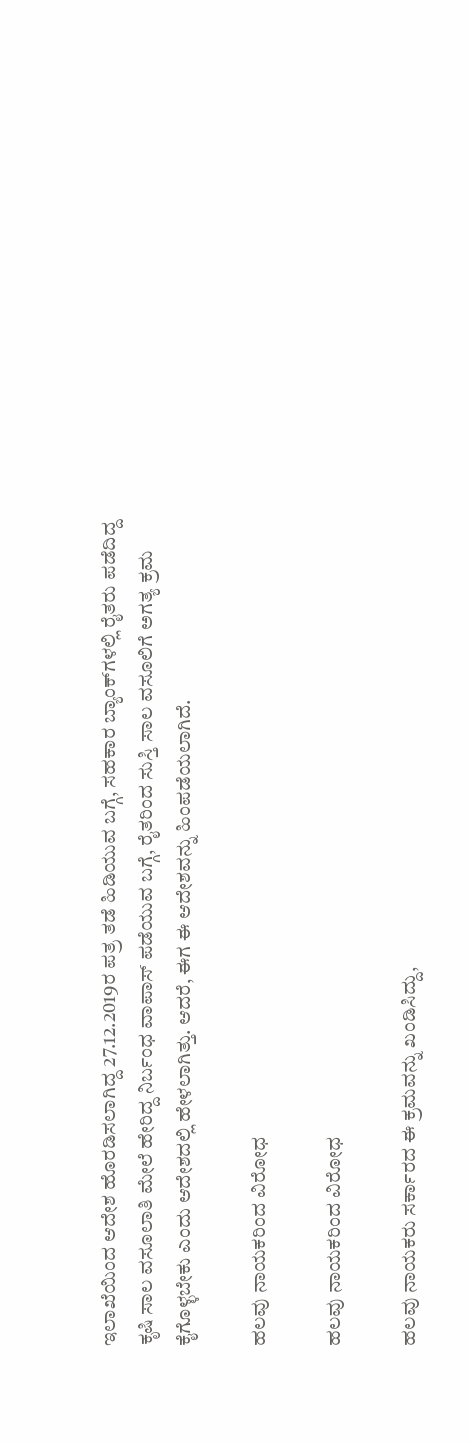ಇಲಾಖೆಯಿಂದ ಆದೇಶ ಹೊರಡಿಸಲಾಗಿದ್ದ 27.12.2019ರ ಪತ್ರ ತಡೆ ಹಿಡಿಯುವ ಬಗ್ಗೆ, ಸಹಕಾರ ಬ್ಯಾಂಕ್‌ಗಳಲ್ಲಿ ರೈತರು ಪಡೆದಿದ್ದ ಕೃಷಿ ಸಾಲ ವಸೂಲಾತಿ ಮೇಲೆ ಹೇರಿದ್ದ ನಿರ್ಬಂಧ ವಾಪಾಸ್ ಪಡೆಯುವ ಬಗ್ಗೆ, ರೈತರಿಂದ ಸುಸ್ತಿ ಸಾಲ ವಸೂಲಿಗೆ ಅಗತ್ಯ ಕ್ರಮ ಕೈಗೊಳ್ಳಬೇಕು ಎಂದು ಆದೇಶದಲ್ಲಿ ಹೇಳಲಾಗಿತ್ತು. ಆದರೆ, ಈಗ ಈ ಆದೇಶವನ್ನು ಹಿಂಪಡೆಯಲಾಗಿದೆ.

ಹಲವು ನಾಯಕರಿಂದ ವಿರೋಧ

ಹಲವು ನಾಯಕರಿಂದ ವಿರೋಧ

ಹಲವು ನಾಯಕರು ಸರ್ಕಾರದ ಈ ಕ್ರಮವನ್ನು ಖಂಡಿಸಿದ್ದು,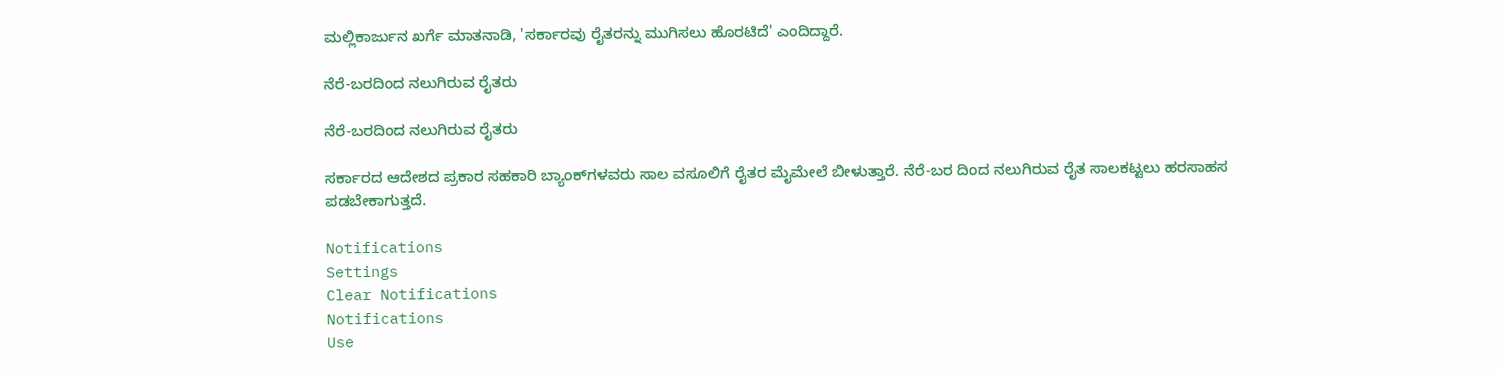ಮಲ್ಲಿಕಾರ್ಜುನ ಖರ್ಗೆ ಮಾತನಾಡಿ, 'ಸರ್ಕಾರವು ರೈತರನ್ನು ಮುಗಿಸಲು ಹೊರಟಿದೆ' ಎಂದಿದ್ದಾರೆ.

ನೆರೆ-ಬರದಿಂದ ನಲುಗಿರುವ ರೈತರು

ನೆರೆ-ಬರದಿಂದ ನಲುಗಿರುವ ರೈತರು

ಸರ್ಕಾರದ ಆದೇಶದ ಪ್ರಕಾರ ಸಹಕಾರಿ ಬ್ಯಾಂಕ್‌ಗಳವರು ಸಾಲ ವಸೂಲಿಗೆ ರೈತರ ಮೈಮೇಲೆ ಬೀಳುತ್ತಾರೆ. ನೆರೆ-ಬರ ದಿಂದ ನಲುಗಿರುವ ರೈತ ಸಾಲಕಟ್ಟಲು ಹರಸಾಹಸ ಪಡಬೇಕಾಗುತ್ತದೆ.

Notifications
Settings
Clear Notifications
Notifications
Use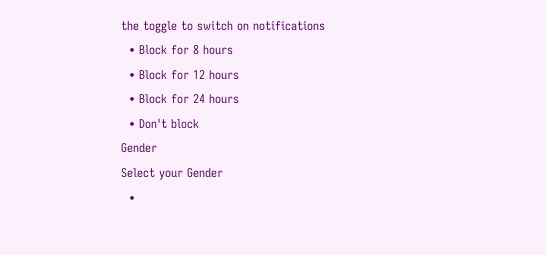the toggle to switch on notifications
  • Block for 8 hours
  • Block for 12 hours
  • Block for 24 hours
  • Don't block
Gender
Select your Gender
  •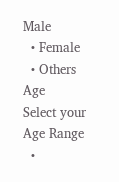Male
  • Female
  • Others
Age
Select your Age Range
  •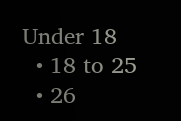Under 18
  • 18 to 25
  • 26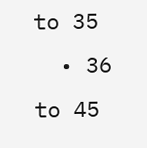to 35
  • 36 to 45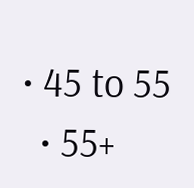• 45 to 55
  • 55+